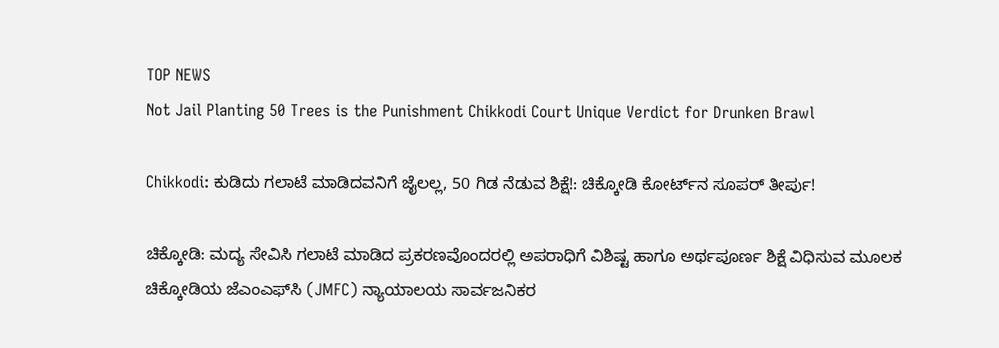TOP NEWS
Not Jail Planting 50 Trees is the Punishment Chikkodi Court Unique Verdict for Drunken Brawl

Chikkodi: ಕುಡಿದು ಗಲಾಟೆ ಮಾಡಿದವನಿಗೆ ಜೈಲಲ್ಲ, 50 ಗಿಡ ನೆಡುವ ಶಿಕ್ಷೆ!: ಚಿಕ್ಕೋಡಿ ಕೋರ್ಟ್‌ನ ಸೂಪರ್ ತೀರ್ಪು!

ಚಿಕ್ಕೋಡಿ: ಮದ್ಯ ಸೇವಿಸಿ ಗಲಾಟೆ ಮಾಡಿದ ಪ್ರಕರಣವೊಂದರಲ್ಲಿ ಅಪರಾಧಿಗೆ ವಿಶಿಷ್ಟ ಹಾಗೂ ಅರ್ಥಪೂರ್ಣ ಶಿಕ್ಷೆ ವಿಧಿಸುವ ಮೂಲಕ ಚಿಕ್ಕೋಡಿಯ ಜೆಎಂಎಫ್‌ಸಿ (JMFC) ನ್ಯಾಯಾಲಯ ಸಾರ್ವಜನಿಕರ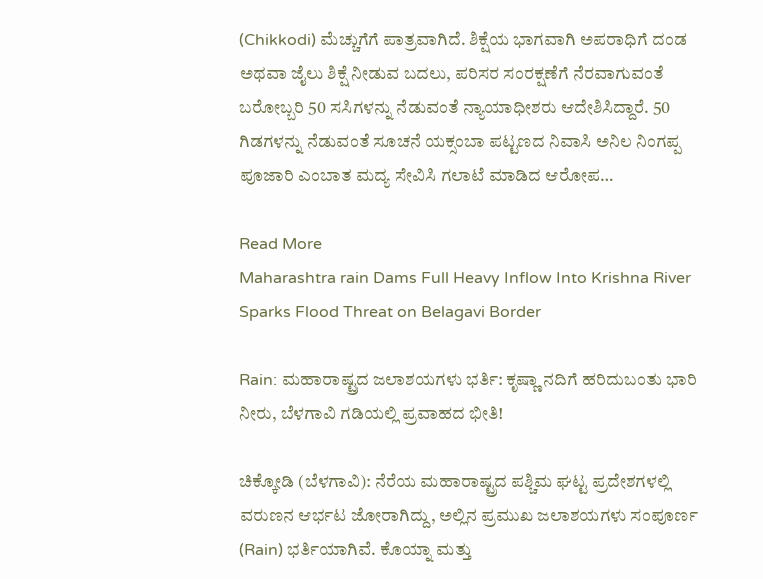(Chikkodi) ಮೆಚ್ಚುಗೆಗೆ ಪಾತ್ರವಾಗಿದೆ. ಶಿಕ್ಷೆಯ ಭಾಗವಾಗಿ ಅಪರಾಧಿಗೆ ದಂಡ ಅಥವಾ ಜೈಲು ಶಿಕ್ಷೆ ನೀಡುವ ಬದಲು, ಪರಿಸರ ಸಂರಕ್ಷಣೆಗೆ ನೆರವಾಗುವಂತೆ ಬರೋಬ್ಬರಿ 50 ಸಸಿಗಳನ್ನು ನೆಡುವಂತೆ ನ್ಯಾಯಾಧೀಶರು ಆದೇಶಿಸಿದ್ದಾರೆ. 50 ಗಿಡಗಳನ್ನು ನೆಡುವಂತೆ ಸೂಚನೆ ಯಕ್ಸಂಬಾ ಪಟ್ಟಣದ ನಿವಾಸಿ ಅನಿಲ ನಿಂಗಪ್ಪ ಪೂಜಾರಿ ಎಂಬಾತ ಮದ್ಯ ಸೇವಿಸಿ ಗಲಾಟೆ ಮಾಡಿದ ಆರೋಪ…

Read More
Maharashtra rain Dams Full Heavy Inflow Into Krishna River Sparks Flood Threat on Belagavi Border

Rain: ಮಹಾರಾಷ್ಟ್ರದ ಜಲಾಶಯಗಳು ಭರ್ತಿ: ಕೃಷ್ಣಾ ನದಿಗೆ ಹರಿದುಬಂತು ಭಾರಿ ನೀರು, ಬೆಳಗಾವಿ ಗಡಿಯಲ್ಲಿ ಪ್ರವಾಹದ ಭೀತಿ!

ಚಿಕ್ಕೋಡಿ (ಬೆಳಗಾವಿ): ನೆರೆಯ ಮಹಾರಾಷ್ಟ್ರದ ಪಶ್ಚಿಮ ಘಟ್ಟ ಪ್ರದೇಶಗಳಲ್ಲಿ ವರುಣನ ಆರ್ಭಟ ಜೋರಾಗಿದ್ದು, ಅಲ್ಲಿನ ಪ್ರಮುಖ ಜಲಾಶಯಗಳು ಸಂಪೂರ್ಣ (Rain) ಭರ್ತಿಯಾಗಿವೆ. ಕೊಯ್ನಾ ಮತ್ತು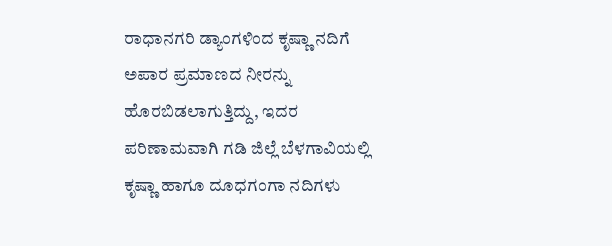ರಾಧಾನಗರಿ ಡ್ಯಾಂಗಳಿಂದ ಕೃಷ್ಣಾ ನದಿಗೆ ಅಪಾರ ಪ್ರಮಾಣದ ನೀರನ್ನು ಹೊರಬಿಡಲಾಗುತ್ತಿದ್ದು, ಇದರ ಪರಿಣಾಮವಾಗಿ ಗಡಿ ಜಿಲ್ಲೆ ಬೆಳಗಾವಿಯಲ್ಲಿ ಕೃಷ್ಣಾ ಹಾಗೂ ದೂಧಗಂಗಾ ನದಿಗಳು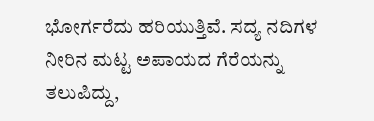ಭೋರ್ಗರೆದು ಹರಿಯುತ್ತಿವೆ. ಸದ್ಯ ನದಿಗಳ ನೀರಿನ ಮಟ್ಟ ಅಪಾಯದ ಗೆರೆಯನ್ನು ತಲುಪಿದ್ದು,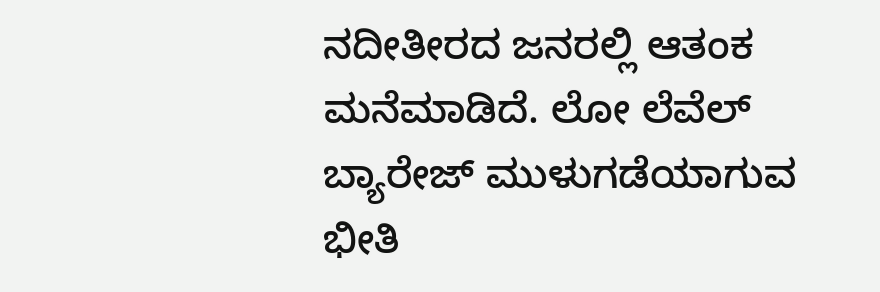ನದೀತೀರದ ಜನರಲ್ಲಿ ಆತಂಕ ಮನೆಮಾಡಿದೆ. ಲೋ ಲೆವೆಲ್ ಬ್ಯಾರೇಜ್‌ ಮುಳುಗಡೆಯಾಗುವ ಭೀತಿ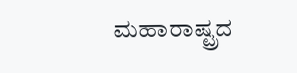ಮಹಾರಾಷ್ಟ್ರದ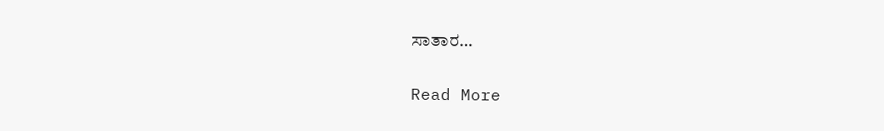ಸಾತಾರ…

Read More